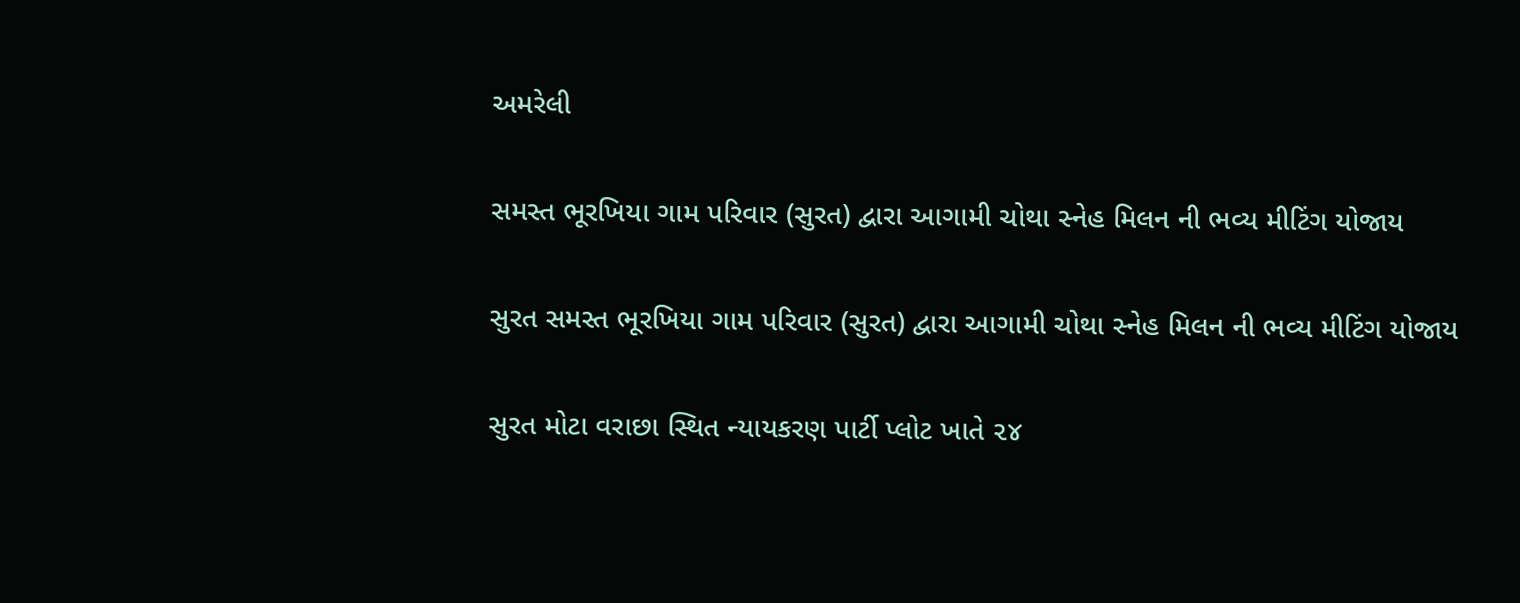અમરેલી

સમસ્ત ભૂરખિયા ગામ પરિવાર (સુરત) દ્વારા આગામી ચોથા સ્નેહ મિલન ની ભવ્ય મીટિંગ યોજાય

સુરત સમસ્ત ભૂરખિયા ગામ પરિવાર (સુરત) દ્વારા આગામી ચોથા સ્નેહ મિલન ની ભવ્ય મીટિંગ યોજાય

સુરત મોટા વરાછા સ્થિત ન્યાયકરણ પાર્ટી પ્લોટ ખાતે ૨૪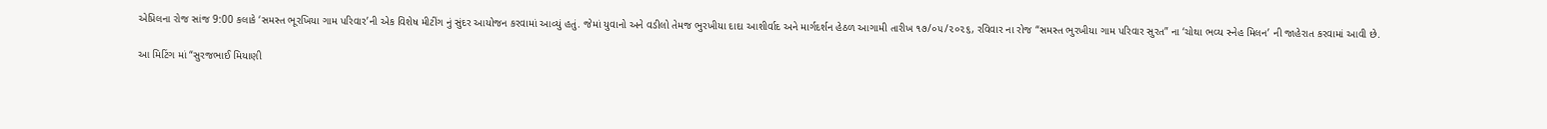એપ્રિલના રોજ સાંજ 9:00 કલાકે ‘સમસ્ત ભૂરખિયા ગામ પરિવાર’ની એક વિશેષ મીટીંગ નું સુંદર આયોજન કરવામાં આવ્યું હતું. જેમાં યુવાનો અને વડીલો તેમજ ભુરખીયા દાદા આશીર્વાદ અને માર્ગદર્શન હેઠળ આગામી તારીખ ૧૭/૦૫/૨૦૨૬, રવિવાર ના રોજ “સમસ્ત ભુરખીયા ગામ પરિવાર સુરત” ના ‘ચોથા ભવ્ય સ્નેહ મિલન’ ની જાહેરાત કરવામાં આવી છે.

આ મિટિંગ માં “સુરજભાઈ મિયાણી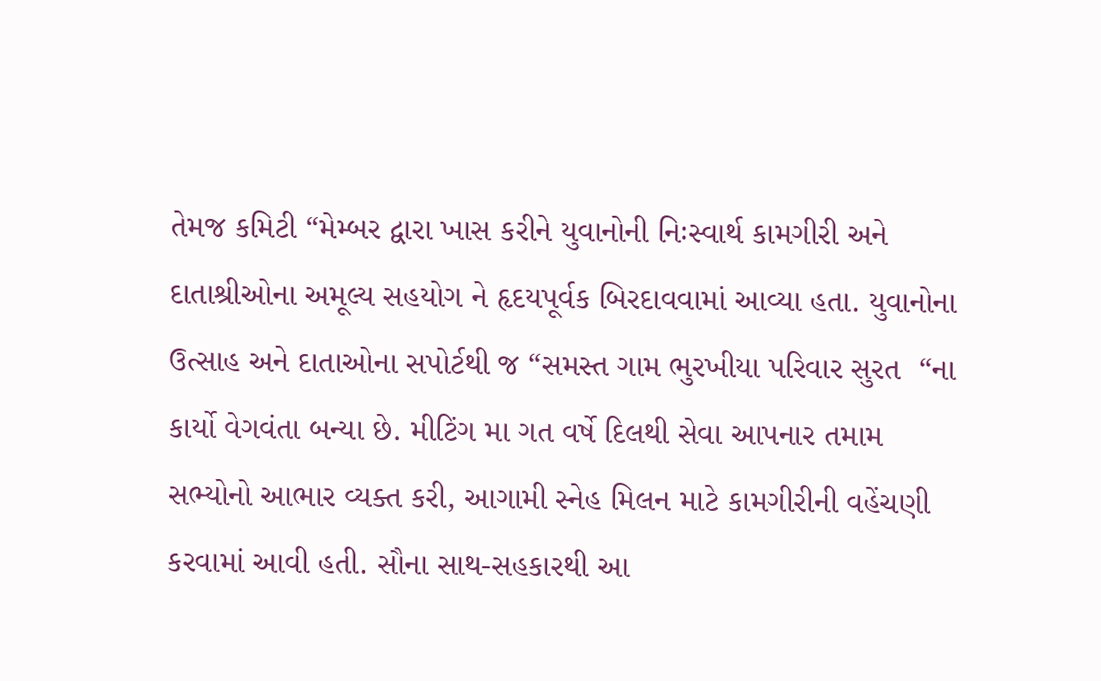તેમજ કમિટી “મેમ્બર દ્વારા ખાસ કરીને યુવાનોની નિઃસ્વાર્થ કામગીરી અને દાતાશ્રીઓના અમૂલ્ય સહયોગ ને હૃદયપૂર્વક બિરદાવવામાં આવ્યા હતા. યુવાનોના ઉત્સાહ અને દાતાઓના સપોર્ટથી જ “સમસ્ત ગામ ભુરખીયા પરિવાર સુરત  “ના કાર્યો વેગવંતા બન્યા છે. મીટિંગ મા ગત વર્ષે દિલથી સેવા આપનાર તમામ સભ્યોનો આભાર વ્યક્ત કરી, આગામી સ્નેહ મિલન માટે કામગીરીની વહેંચણી કરવામાં આવી હતી. સૌના સાથ-સહકારથી આ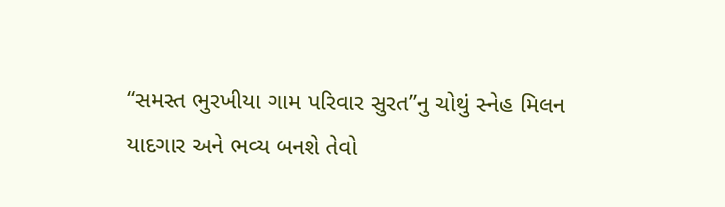“સમસ્ત ભુરખીયા ગામ પરિવાર સુરત”નુ ચોથું સ્નેહ મિલન યાદગાર અને ભવ્ય બનશે તેવો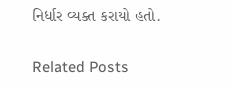નિર્ધાર વ્યક્ત કરાયો હતો.

Related Posts